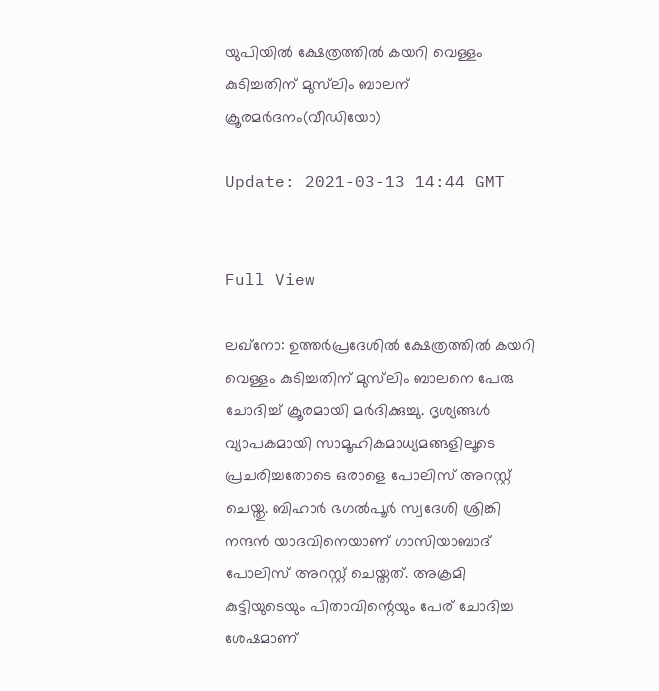യുപിയില്‍ ക്ഷേത്രത്തില്‍ കയറി വെള്ളം കുടിച്ചതിന് മുസ്‌ലിം ബാലന് ക്രൂരമര്‍ദനം(വീഡിയോ)

Update: 2021-03-13 14:44 GMT


Full View

ലഖ്‌നോ: ഉത്തര്‍പ്രദേശില്‍ ക്ഷേത്രത്തില്‍ കയറി വെള്ളം കുടിച്ചതിന് മുസ്‌ലിം ബാലനെ പേരു ചോദിച്ച് ക്രൂരമായി മര്‍ദിക്കുച്ചു. ദൃശ്യങ്ങള്‍ വ്യാപകമായി സാമൂഹികമാധ്യമങ്ങളിലൂടെ പ്രചരിച്ചതോടെ ഒരാളെ പോലിസ് അറസ്റ്റ് ചെയ്തു. ബിഹാര്‍ ഭഗല്‍പൂര്‍ സ്വദേശി ശ്രിങ്കി നന്ദന്‍ യാദവിനെയാണ് ഗാസിയാബാദ് പോലിസ് അറസ്റ്റ് ചെയ്തത്. അക്രമി കുട്ടിയുടെയും പിതാവിന്റെയും പേര് ചോദിച്ച ശേഷമാണ്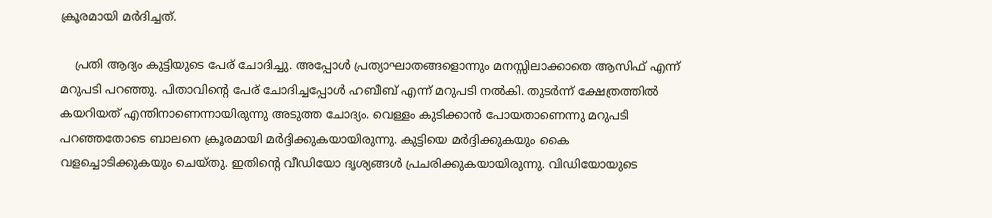ക്രൂരമായി മര്‍ദിച്ചത്.

    പ്രതി ആദ്യം കുട്ടിയുടെ പേര് ചോദിച്ചു. അപ്പോള്‍ പ്രത്യാഘാതങ്ങളൊന്നും മനസ്സിലാക്കാതെ ആസിഫ് എന്ന് മറുപടി പറഞ്ഞു. പിതാവിന്റെ പേര് ചോദിച്ചപ്പോള്‍ ഹബീബ് എന്ന് മറുപടി നല്‍കി. തുടര്‍ന്ന് ക്ഷേത്രത്തില്‍ കയറിയത് എന്തിനാണെന്നായിരുന്നു അടുത്ത ചോദ്യം. വെള്ളം കുടിക്കാന്‍ പോയതാണെന്നു മറുപടി പറഞ്ഞതോടെ ബാലനെ ക്രൂരമായി മര്‍ദ്ദിക്കുകയായിരുന്നു. കുട്ടിയെ മര്‍ദ്ദിക്കുകയും കൈ വളച്ചൊടിക്കുകയും ചെയ്തു. ഇതിന്റെ വീഡിയോ ദൃശ്യങ്ങള്‍ പ്രചരിക്കുകയായിരുന്നു. വിഡിയോയുടെ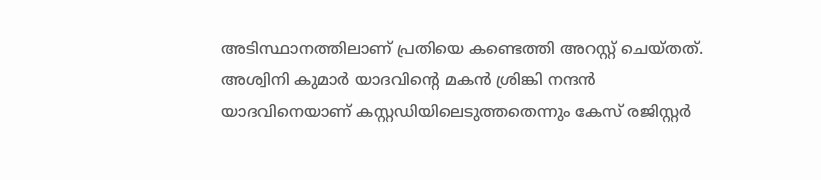അടിസ്ഥാനത്തിലാണ് പ്രതിയെ കണ്ടെത്തി അറസ്റ്റ് ചെയ്തത്. അശ്വിനി കുമാര്‍ യാദവിന്റെ മകന്‍ ശ്രിങ്കി നന്ദന്‍ യാദവിനെയാണ് കസ്റ്റഡിയിലെടുത്തതെന്നും കേസ് രജിസ്റ്റര്‍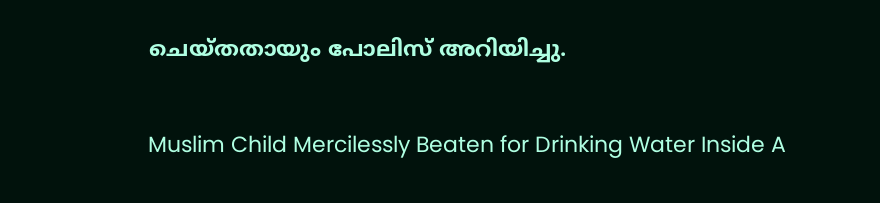ചെയ്തതായും പോലിസ് അറിയിച്ചു.

Muslim Child Mercilessly Beaten for Drinking Water Inside A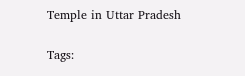Temple in Uttar Pradesh

Tags: